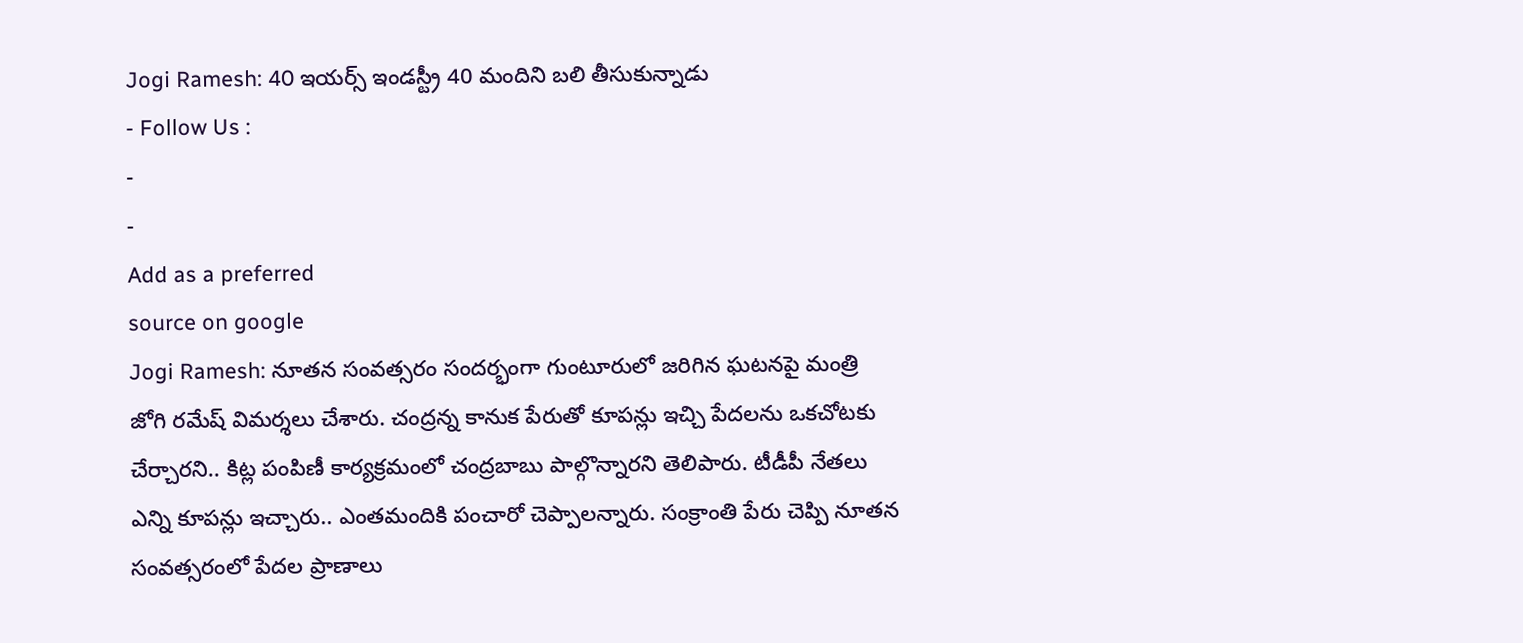Jogi Ramesh: 40 ఇయర్స్ ఇండస్ట్రీ 40 మందిని బలి తీసుకున్నాడు
- Follow Us :
-
-
Add as a preferred
source on google
Jogi Ramesh: నూతన సంవత్సరం సందర్భంగా గుంటూరులో జరిగిన ఘటనపై మంత్రి జోగి రమేష్ విమర్శలు చేశారు. చంద్రన్న కానుక పేరుతో కూపన్లు ఇచ్చి పేదలను ఒకచోటకు చేర్చారని.. కిట్ల పంపిణీ కార్యక్రమంలో చంద్రబాబు పాల్గొన్నారని తెలిపారు. టీడీపీ నేతలు ఎన్ని కూపన్లు ఇచ్చారు.. ఎంతమందికి పంచారో చెప్పాలన్నారు. సంక్రాంతి పేరు చెప్పి నూతన సంవత్సరంలో పేదల ప్రాణాలు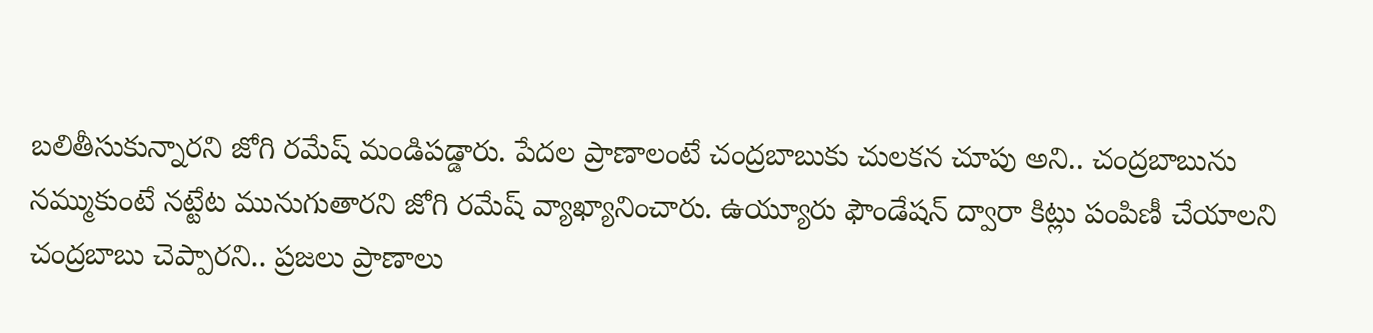బలితీసుకున్నారని జోగి రమేష్ మండిపడ్డారు. పేదల ప్రాణాలంటే చంద్రబాబుకు చులకన చూపు అని.. చంద్రబాబును నమ్ముకుంటే నట్టేట మునుగుతారని జోగి రమేష్ వ్యాఖ్యానించారు. ఉయ్యూరు ఫౌండేషన్ ద్వారా కిట్లు పంపిణీ చేయాలని చంద్రబాబు చెప్పారని.. ప్రజలు ప్రాణాలు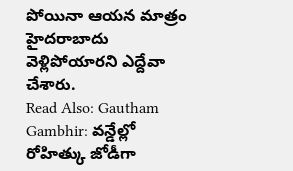పోయినా ఆయన మాత్రం హైదరాబాదు వెళ్లిపోయారని ఎద్దేవా చేశారు.
Read Also: Gautham Gambhir: వన్డేల్లో రోహిత్కు జోడీగా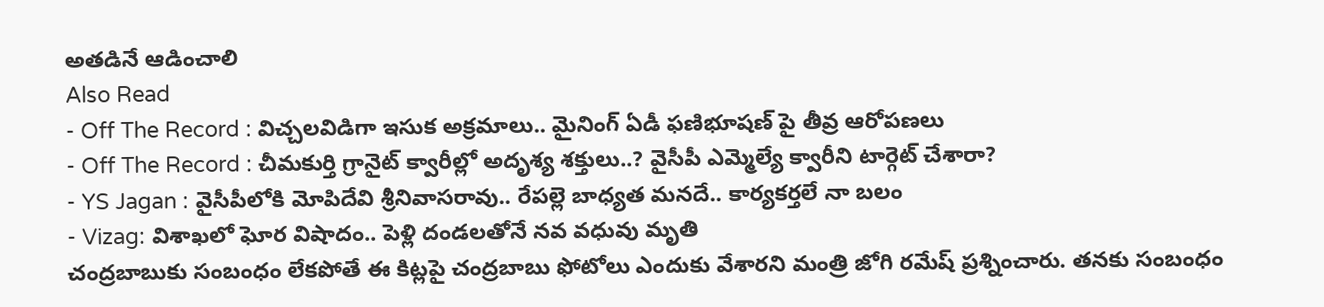అతడినే ఆడించాలి
Also Read
- Off The Record : విచ్చలవిడిగా ఇసుక అక్రమాలు.. మైనింగ్ ఏడీ ఫణిభూషణ్ పై తీవ్ర ఆరోపణలు
- Off The Record : చీమకుర్తి గ్రానైట్ క్వారీల్లో అదృశ్య శక్తులు..? వైసీపీ ఎమ్మెల్యే క్వారీని టార్గెట్ చేశారా?
- YS Jagan : వైసీపీలోకి మోపిదేవి శ్రీనివాసరావు.. రేపల్లె బాధ్యత మనదే.. కార్యకర్తలే నా బలం
- Vizag: విశాఖలో ఘోర విషాదం.. పెళ్లి దండలతోనే నవ వధువు మృతి
చంద్రబాబుకు సంబంధం లేకపోతే ఈ కిట్లపై చంద్రబాబు ఫోటోలు ఎందుకు వేశారని మంత్రి జోగి రమేష్ ప్రశ్నించారు. తనకు సంబంధం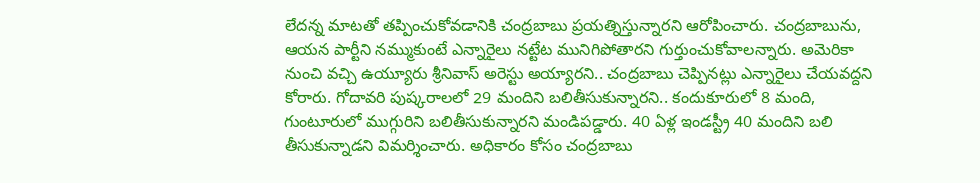లేదన్న మాటతో తప్పించుకోవడానికి చంద్రబాబు ప్రయత్నిస్తున్నారని ఆరోపించారు. చంద్రబాబును, ఆయన పార్టీని నమ్ముకుంటే ఎన్నారైలు నట్టేట మునిగిపోతారని గుర్తుంచుకోవాలన్నారు. అమెరికా నుంచి వచ్చి ఉయ్యూరు శ్రీనివాస్ అరెస్టు అయ్యారని.. చంద్రబాబు చెప్పినట్లు ఎన్నారైలు చేయవద్దని కోరారు. గోదావరి పుష్కరాలలో 29 మందిని బలితీసుకున్నారని.. కందుకూరులో 8 మంది, గుంటూరులో ముగ్గురిని బలితీసుకున్నారని మండిపడ్డారు. 40 ఏళ్ల ఇండస్ట్రీ 40 మందిని బలి తీసుకున్నాడని విమర్శించారు. అధికారం కోసం చంద్రబాబు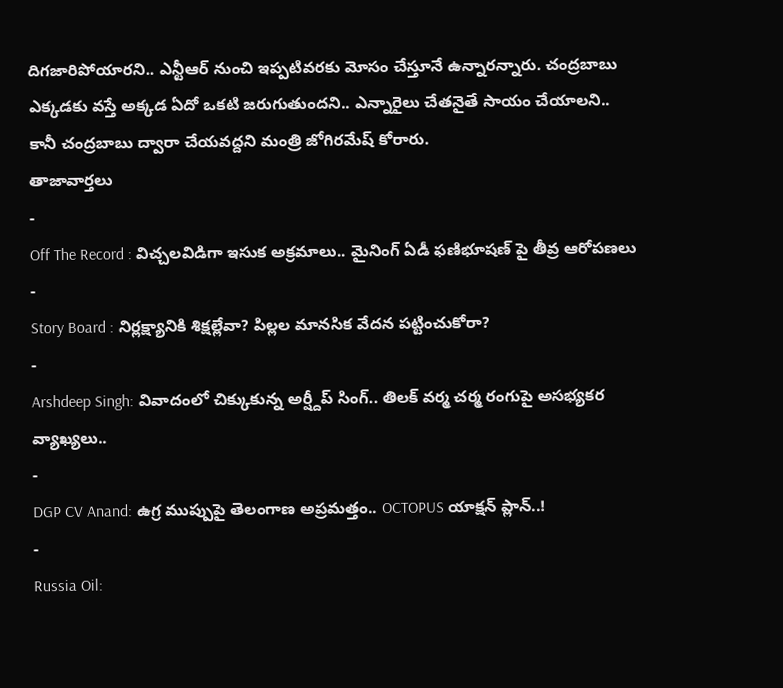దిగజారిపోయారని.. ఎన్టీఆర్ నుంచి ఇప్పటివరకు మోసం చేస్తూనే ఉన్నారన్నారు. చంద్రబాబు ఎక్కడకు వస్తే అక్కడ ఏదో ఒకటి జరుగుతుందని.. ఎన్నారైలు చేతనైతే సాయం చేయాలని.. కానీ చంద్రబాబు ద్వారా చేయవద్దని మంత్రి జోగిరమేష్ కోరారు.
తాజావార్తలు
-
Off The Record : విచ్చలవిడిగా ఇసుక అక్రమాలు.. మైనింగ్ ఏడీ ఫణిభూషణ్ పై తీవ్ర ఆరోపణలు
-
Story Board : నిర్లక్ష్యానికి శిక్షల్లేవా? పిల్లల మానసిక వేదన పట్టించుకోరా?
-
Arshdeep Singh: వివాదంలో చిక్కుకున్న అర్ష్దీప్ సింగ్.. తిలక్ వర్మ చర్మ రంగుపై అసభ్యకర వ్యాఖ్యలు..
-
DGP CV Anand: ఉగ్ర ముప్పుపై తెలంగాణ అప్రమత్తం.. OCTOPUS యాక్షన్ ప్లాన్..!
-
Russia Oil: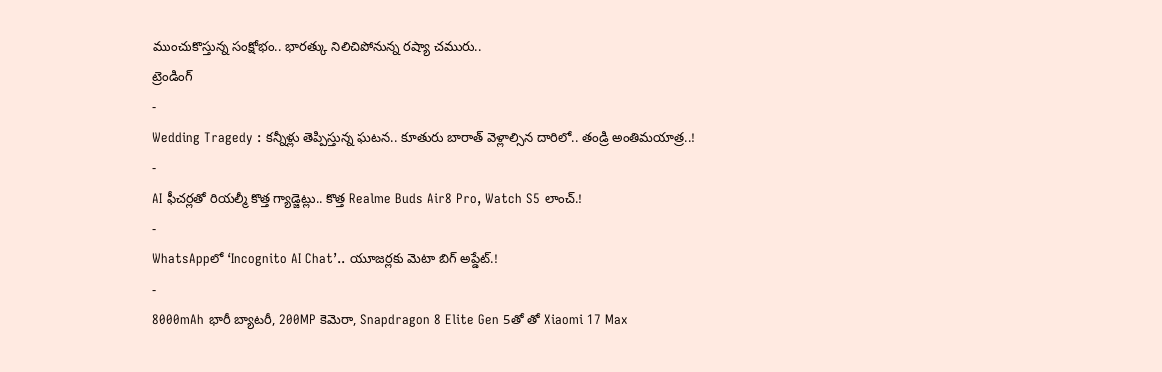ముంచుకొస్తున్న సంక్షోభం.. భారత్కు నిలిచిపోనున్న రష్యా చమురు..
ట్రెండింగ్
-
Wedding Tragedy : కన్నీళ్లు తెప్పిస్తున్న ఘటన.. కూతురు బారాత్ వెళ్లాల్సిన దారిలో.. తండ్రి అంతిమయాత్ర..!
-
AI ఫీచర్లతో రియల్మీ కొత్త గ్యాడ్జెట్లు.. కొత్త Realme Buds Air8 Pro, Watch S5 లాంచ్.!
-
WhatsAppలో ‘Incognito AI Chat’.. యూజర్లకు మెటా బిగ్ అప్డేట్.!
-
8000mAh భారీ బ్యాటరీ, 200MP కెమెరా, Snapdragon 8 Elite Gen 5తో తో Xiaomi 17 Max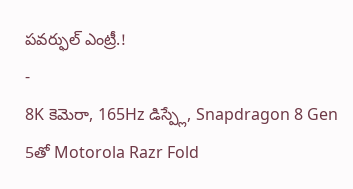పవర్ఫుల్ ఎంట్రీ.!
-
8K కెమెరా, 165Hz డిస్ప్లే, Snapdragon 8 Gen 5తో Motorola Razr Fold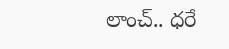లాంచ్.. ధరే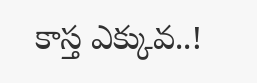కాస్త ఎక్కువ..!